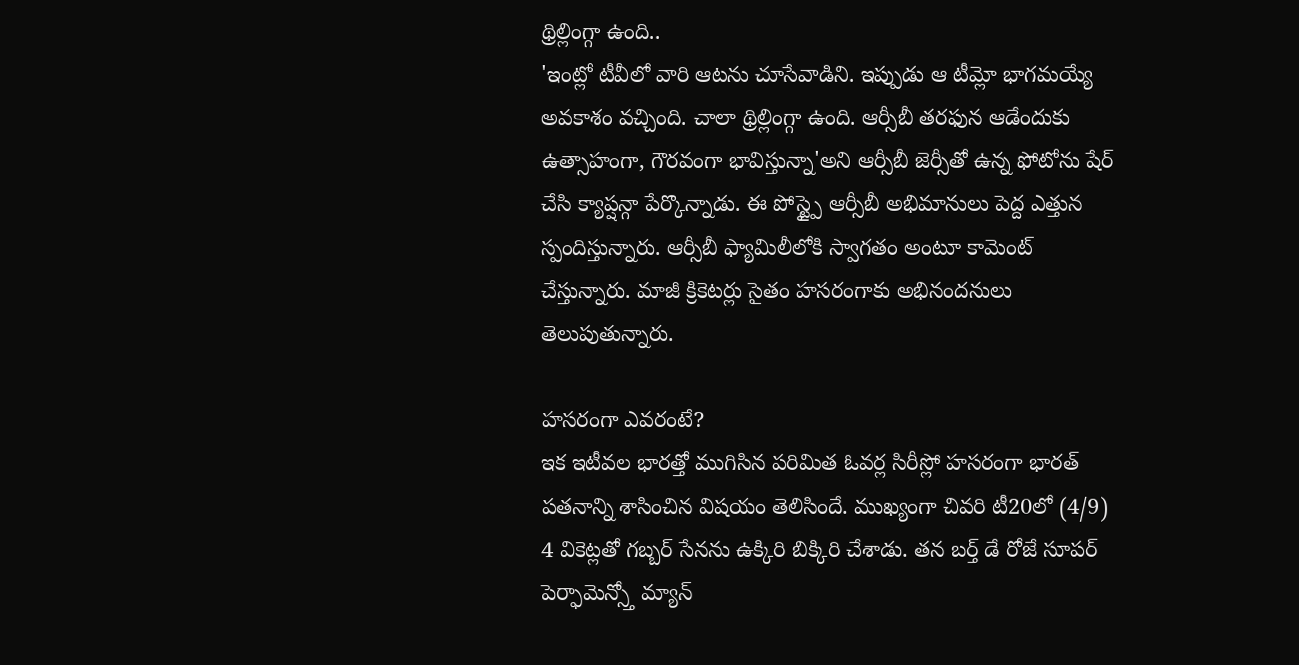థ్రిల్లింగ్గా ఉంది..
'ఇంట్లో టీవీలో వారి ఆటను చూసేవాడిని. ఇప్పుడు ఆ టీమ్లో భాగమయ్యే అవకాశం వచ్చింది. చాలా థ్రిల్లింగ్గా ఉంది. ఆర్సీబీ తరఫున ఆడేందుకు ఉత్సాహంగా, గౌరవంగా భావిస్తున్నా'అని ఆర్సీబీ జెర్సీతో ఉన్న ఫోటోను షేర్ చేసి క్యాప్షన్గా పేర్కొన్నాడు. ఈ పోస్ట్పై ఆర్సీబీ అభిమానులు పెద్ద ఎత్తున స్పందిస్తున్నారు. ఆర్సీబీ ఫ్యామిలీలోకి స్వాగతం అంటూ కామెంట్ చేస్తున్నారు. మాజీ క్రికెటర్లు సైతం హసరంగాకు అభినందనులు తెలుపుతున్నారు.

హసరంగా ఎవరంటే?
ఇక ఇటీవల భారత్తో ముగిసిన పరిమిత ఓవర్ల సిరీస్లో హసరంగా భారత్ పతనాన్ని శాసించిన విషయం తెలిసిందే. ముఖ్యంగా చివరి టీ20లో (4/9) 4 వికెట్లతో గబ్బర్ సేనను ఉక్కిరి బిక్కిరి చేశాడు. తన బర్త్ డే రోజే సూపర్ పెర్ఫామెన్స్తో మ్యాన్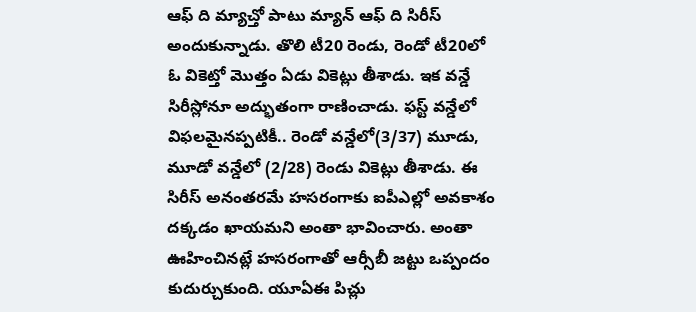ఆఫ్ ది మ్యాచ్తో పాటు మ్యాన్ ఆఫ్ ది సిరీస్ అందుకున్నాడు. తొలి టీ20 రెండు, రెండో టీ20లో ఓ వికెట్తో మొత్తం ఏడు వికెట్లు తీశాడు. ఇక వన్డే సిరీస్లోనూ అద్భుతంగా రాణించాడు. ఫస్ట్ వన్డేలో విఫలమైనప్పటికీ.. రెండో వన్డేలో(3/37) మూడు, మూడో వన్డేలో (2/28) రెండు వికెట్లు తీశాడు. ఈ సిరీస్ అనంతరమే హసరంగాకు ఐపీఎల్లో అవకాశం దక్కడం ఖాయమని అంతా భావించారు. అంతా ఊహించినట్లే హసరంగాతో ఆర్సీబీ జట్టు ఒప్పందం కుదుర్చుకుంది. యూఏఈ పిచ్లు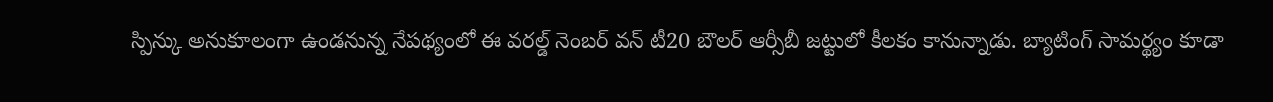స్పిన్కు అనుకూలంగా ఉండనున్న నేపథ్యంలో ఈ వరల్డ్ నెంబర్ వన్ టీ20 బౌలర్ ఆర్సీబీ జట్టులో కీలకం కానున్నాడు. బ్యాటింగ్ సామర్థ్యం కూడా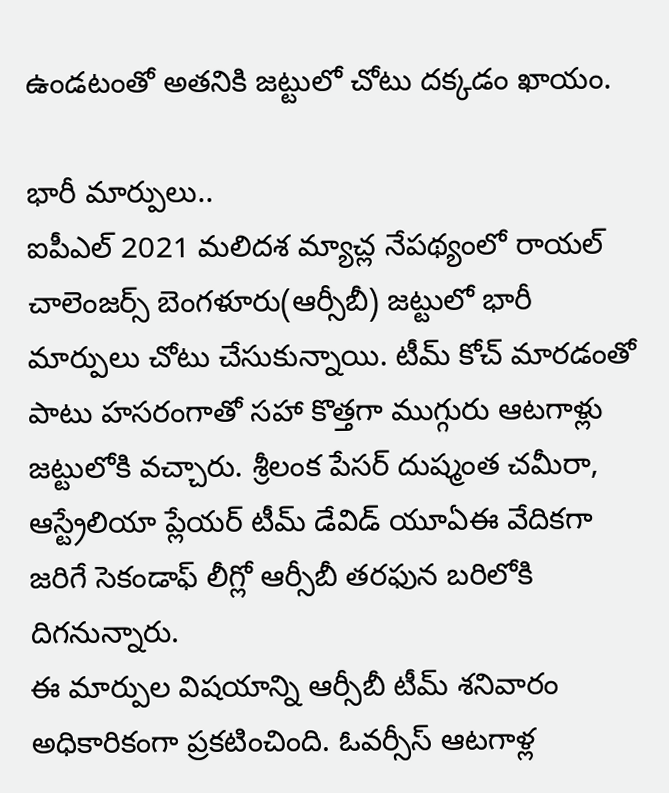ఉండటంతో అతనికి జట్టులో చోటు దక్కడం ఖాయం.

భారీ మార్పులు..
ఐపీఎల్ 2021 మలిదశ మ్యాచ్ల నేపథ్యంలో రాయల్ చాలెంజర్స్ బెంగళూరు(ఆర్సీబీ) జట్టులో భారీ మార్పులు చోటు చేసుకున్నాయి. టీమ్ కోచ్ మారడంతో పాటు హసరంగాతో సహా కొత్తగా ముగ్గురు ఆటగాళ్లు జట్టులోకి వచ్చారు. శ్రీలంక పేసర్ దుష్మంత చమీరా, ఆస్ట్రేలియా ప్లేయర్ టీమ్ డేవిడ్ యూఏఈ వేదికగా జరిగే సెకండాఫ్ లీగ్లో ఆర్సీబీ తరఫున బరిలోకి దిగనున్నారు.
ఈ మార్పుల విషయాన్ని ఆర్సీబీ టీమ్ శనివారం అధికారికంగా ప్రకటించింది. ఓవర్సీస్ ఆటగాళ్ల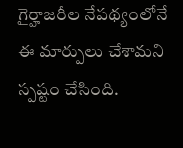గైర్హాజరీల నేపథ్యంలోనే ఈ మార్పులు చేశామని స్పష్టం చేసింది.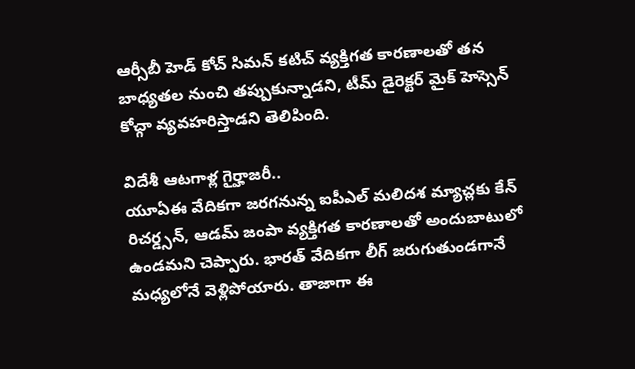ఆర్సీబీ హెడ్ కోచ్ సిమన్ కటిచ్ వ్యక్తిగత కారణాలతో తన బాధ్యతల నుంచి తప్పుకున్నాడని, టీమ్ డైరెక్టర్ మైక్ హెస్సెన్ కోచ్గా వ్యవహరిస్తాడని తెలిపింది.

విదేశీ ఆటగాళ్ల గైర్హాజరీ..
యూఏఈ వేదికగా జరగనున్న ఐపీఎల్ మలిదశ మ్యాచ్లకు కేన్ రిచర్డ్సన్, ఆడమ్ జంపా వ్యక్తిగత కారణాలతో అందుబాటులో ఉండమని చెప్పారు. భారత్ వేదికగా లీగ్ జరుగుతుండగానే మధ్యలోనే వెళ్లిపోయారు. తాజాగా ఈ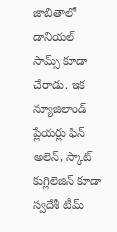జాబితాలో డానియల్ సామ్స్ కూడా చేరాడు. ఇక న్యూజిలాండ్ ప్లేయర్లు ఫిన్ అలెన్, స్కాట్ కుగ్లిలెజిన్ కూడా స్వదేశీ టీమ్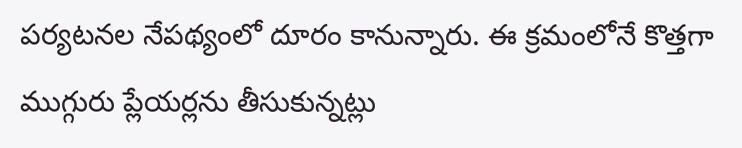పర్యటనల నేపథ్యంలో దూరం కానున్నారు. ఈ క్రమంలోనే కొత్తగా ముగ్గురు ప్లేయర్లను తీసుకున్నట్లు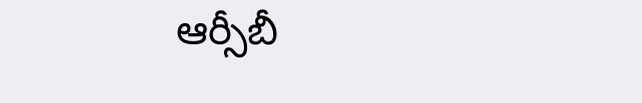ఆర్సీబీ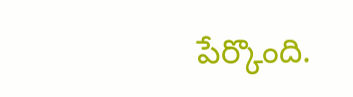పేర్కొంది.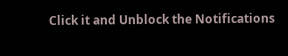Click it and Unblock the Notifications